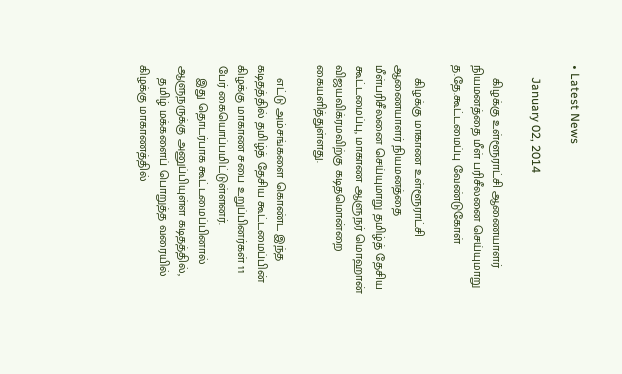• Latest News

    January 02, 2014

    கிழக்கு உள்ளூராட்சி ஆணையாளர் நியமனத்தை மீள் பரிசீலனை செய்யுமாறு த.தே.கூட்டமைப்பு வேண்டுகோள்

    கிழக்கு மாகாண உள்ளூராட்சி ஆணையாளர் நியமனத்தை மீள்பரிசீலனை செய்யுமாறு தமிழ்த் தேசிய கூட்டமைப்பு, மாகாண ஆளுநர் மொஹான் விஜயவிக்ரமவிற்கு கடிதமொன்றை கையளித்துள்ளது.

    எட்டு அம்சங்களை கொண்ட இந்த கடிதத்தில் தமிழ்த் தேசிய கூட்டமைப்பின் கிழக்கு மாகாண சபை உறுப்பினர்கள் 11 பேர் கையொப்பமிட்டுள்ளனர்.
    இது தொடர்பாக கூட்டமைப்பினால் ஆளுநருக்கு அனுப்பியுள்ள கடிதத்தில்,
    தமிழ் மக்களைப் பொறுத்த வரையில் கிழக்கு மாகாணத்தில்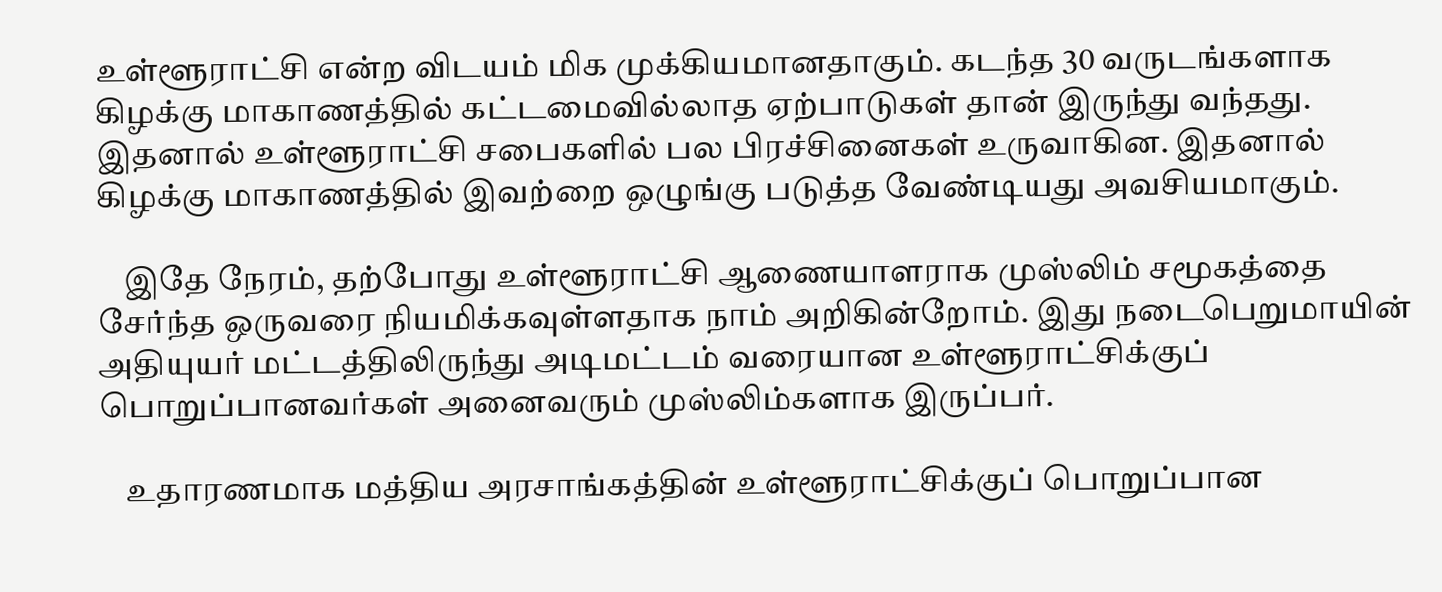உள்ளூராட்சி என்ற விடயம் மிக முக்கியமானதாகும். கடந்த 30 வருடங்களாக கிழக்கு மாகாணத்தில் கட்டமைவில்லாத ஏற்பாடுகள் தான் இருந்து வந்தது. இதனால் உள்ளூராட்சி சபைகளில் பல பிரச்சினைகள் உருவாகின. இதனால் கிழக்கு மாகாணத்தில் இவற்றை ஒழுங்கு படுத்த வேண்டியது அவசியமாகும்.

    இதே நேரம், தற்போது உள்ளூராட்சி ஆணையாளராக முஸ்லிம் சமூகத்தை சேர்ந்த ஒருவரை நியமிக்கவுள்ளதாக நாம் அறிகின்றோம். இது நடைபெறுமாயின் அதியுயர் மட்டத்திலிருந்து அடிமட்டம் வரையான உள்ளூராட்சிக்குப் பொறுப்பானவர்கள் அனைவரும் முஸ்லிம்களாக இருப்பர்.

    உதாரணமாக மத்திய அரசாங்கத்தின் உள்ளூராட்சிக்குப் பொறுப்பான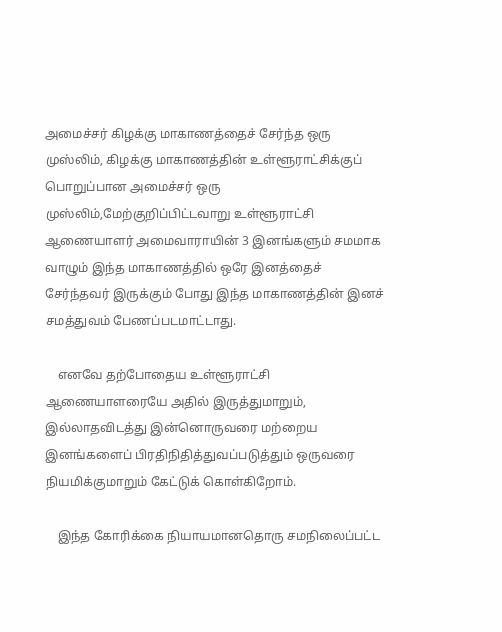அமைச்சர் கிழக்கு மாகாணத்தைச் சேர்ந்த ஒரு முஸ்லிம், கிழக்கு மாகாணத்தின் உள்ளூராட்சிக்குப் பொறுப்பான அமைச்சர் ஒரு முஸ்லிம்,மேற்குறிப்பிட்டவாறு உள்ளூராட்சி ஆணையாளர் அமைவாராயின் 3 இனங்களும் சமமாக வாழும் இந்த மாகாணத்தில் ஒரே இனத்தைச் சேர்ந்தவர் இருக்கும் போது இந்த மாகாணத்தின் இனச் சமத்துவம் பேணப்படமாட்டாது.

    எனவே தற்போதைய உள்ளூராட்சி ஆணையாளரையே அதில் இருத்துமாறும், இல்லாதவிடத்து இன்னொருவரை மற்றைய இனங்களைப் பிரதிநிதித்துவப்படுத்தும் ஒருவரை நியமிக்குமாறும் கேட்டுக் கொள்கிறோம்.

    இந்த கோரிக்கை நியாயமானதொரு சமநிலைப்பட்ட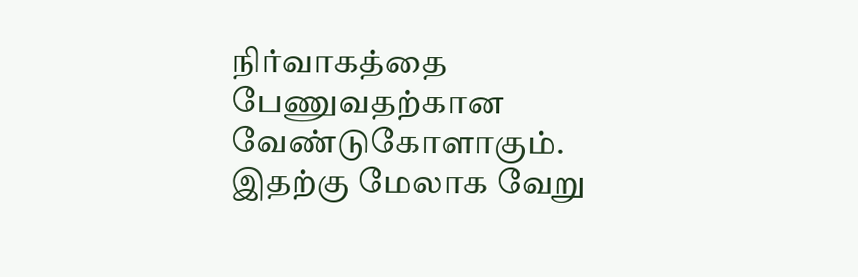நிர்வாகத்தை பேணுவதற்கான வேண்டுகோளாகும். இதற்கு மேலாக வேறு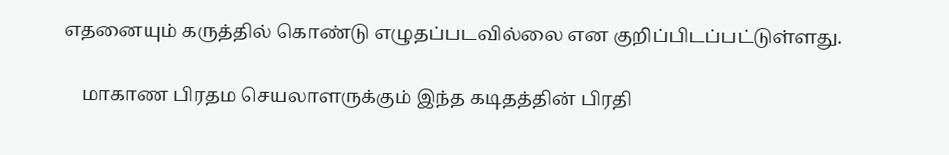எதனையும் கருத்தில் கொண்டு எழுதப்படவில்லை என குறிப்பிடப்பட்டுள்ளது.

    மாகாண பிரதம செயலாளருக்கும் இந்த கடிதத்தின் பிரதி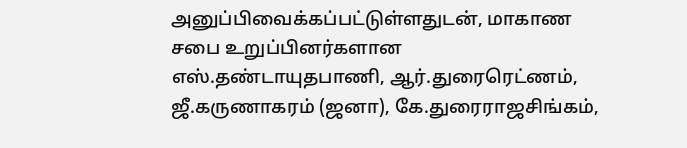அனுப்பிவைக்கப்பட்டுள்ளதுடன், மாகாண சபை உறுப்பினர்களான எஸ்.தண்டாயுதபாணி, ஆர்.துரைரெட்ணம், ஜீ.கருணாகரம் (ஜனா), கே.துரைராஜசிங்கம்,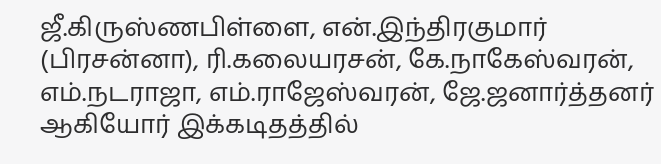ஜீ.கிருஸ்ணபிள்ளை, என்.இந்திரகுமார் (பிரசன்னா), ரி.கலையரசன், கே.நாகேஸ்வரன், எம்.நடராஜா, எம்.ராஜேஸ்வரன், ஜே.ஜனார்த்தனர் ஆகியோர் இக்கடிதத்தில்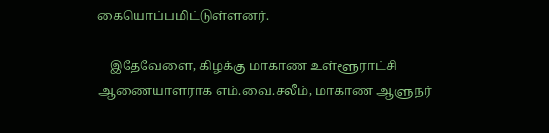கையொப்பமிட்டுள்ளனர்.

    இதேவேளை, கிழக்கு மாகாண உள்ளூராட்சி ஆணையாளராக எம்.வை.சலீம், மாகாண ஆளுநர்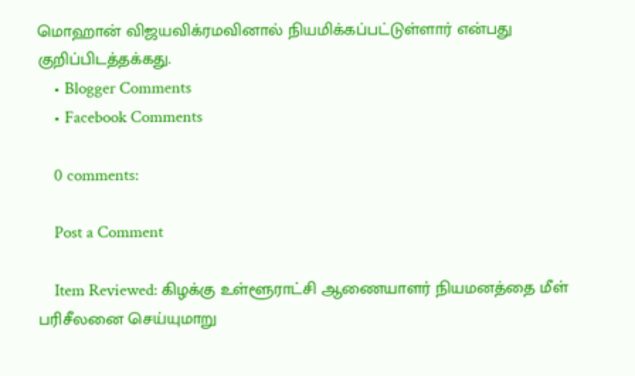மொஹான் விஜயவிக்ரமவினால் நியமிக்கப்பட்டுள்ளார் என்பது குறிப்பிடத்தக்கது.
    • Blogger Comments
    • Facebook Comments

    0 comments:

    Post a Comment

    Item Reviewed: கிழக்கு உள்ளூராட்சி ஆணையாளர் நியமனத்தை மீள் பரிசீலனை செய்யுமாறு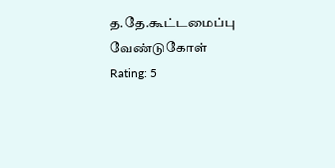த.தே.கூட்டமைப்பு வேண்டுகோள் Rating: 5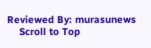Reviewed By: murasunews
    Scroll to Top